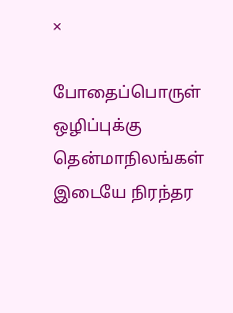×

போதைப்பொருள் ஒழிப்புக்கு தென்மாநிலங்கள் இடையே நிரந்தர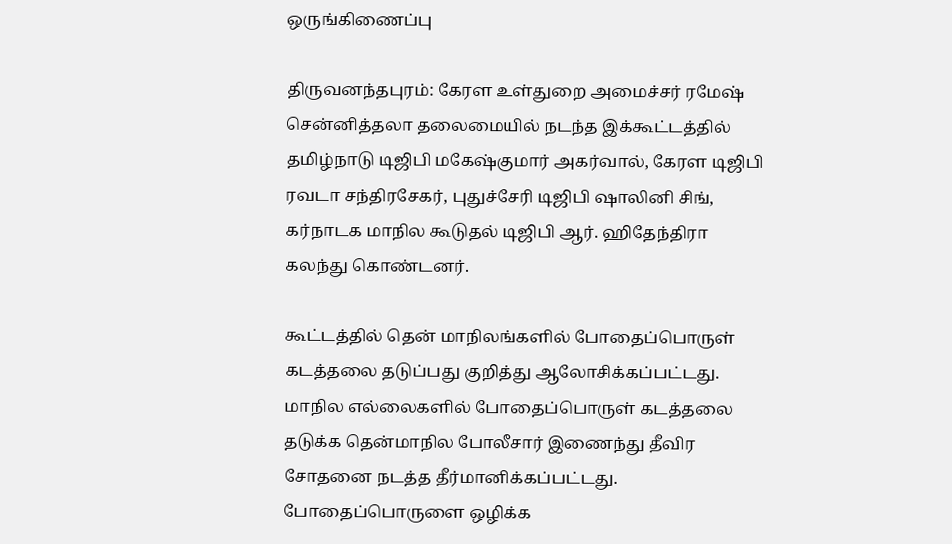ஒருங்கிணைப்பு

திருவனந்தபுரம்: கேரள உள்துறை அமைச்சர் ரமேஷ் சென்னித்தலா தலைமையில் நடந்த இக்கூட்டத்தில் தமிழ்நாடு டிஜிபி மகேஷ்குமார் அகர்வால், கேரள டிஜிபி ரவடா சந்திரசேகர், புதுச்சேரி டிஜிபி ஷாலினி சிங், கர்நாடக மாநில கூடுதல் டிஜிபி ஆர். ஹிதேந்திரா கலந்து கொண்டனர்.

கூட்டத்தில் தென் மாநிலங்களில் போதைப்பொருள் கடத்தலை தடுப்பது குறித்து ஆலோசிக்கப்பட்டது. மாநில எல்லைகளில் போதைப்பொருள் கடத்தலை தடுக்க தென்மாநில போலீசார் இணைந்து தீவிர சோதனை நடத்த தீர்மானிக்கப்பட்டது. போதைப்பொருளை ஒழிக்க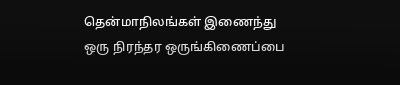தென்மாநிலங்கள் இணைந்து ஒரு நிரந்தர ஒருங்கிணைப்பை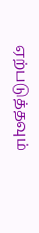ஏற்படுத்தவும்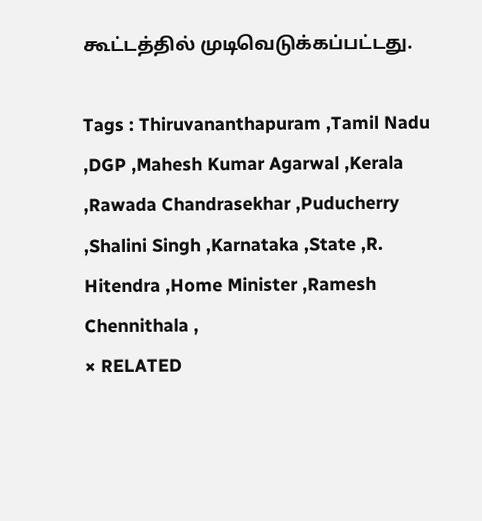கூட்டத்தில் முடிவெடுக்கப்பட்டது.

Tags : Thiruvananthapuram ,Tamil Nadu ,DGP ,Mahesh Kumar Agarwal ,Kerala ,Rawada Chandrasekhar ,Puducherry ,Shalini Singh ,Karnataka ,State ,R. Hitendra ,Home Minister ,Ramesh Chennithala ,
× RELATED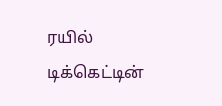ரயில் டிக்கெட்டின்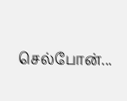செல்போன்...